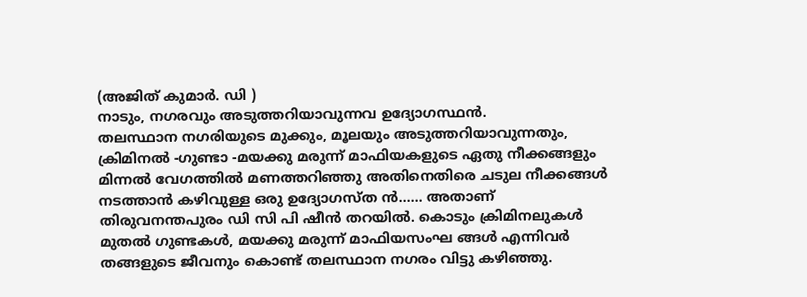(അജിത് കുമാർ. ഡി )
നാടും, നഗരവും അടുത്തറിയാവുന്നവ ഉദ്യോഗസ്ഥൻ.
തലസ്ഥാന നഗരിയുടെ മുക്കും, മൂലയും അടുത്തറിയാവുന്നതും, ക്രിമിനൽ -ഗുണ്ടാ -മയക്കു മരുന്ന് മാഫിയകളുടെ ഏതു നീക്കങ്ങളും മിന്നൽ വേഗത്തിൽ മണത്തറിഞ്ഞു അതിനെതിരെ ചടുല നീക്കങ്ങൾ നടത്താൻ കഴിവുള്ള ഒരു ഉദ്യോഗസ്ത ൻ…… അതാണ് തിരുവനന്തപുരം ഡി സി പി ഷീൻ തറയിൽ. കൊടും ക്രിമിനലുകൾ മുതൽ ഗുണ്ടകൾ, മയക്കു മരുന്ന് മാഫിയസംഘ ങ്ങൾ എന്നിവർ തങ്ങളുടെ ജീവനും കൊണ്ട് തലസ്ഥാന നഗരം വിട്ടു കഴിഞ്ഞു.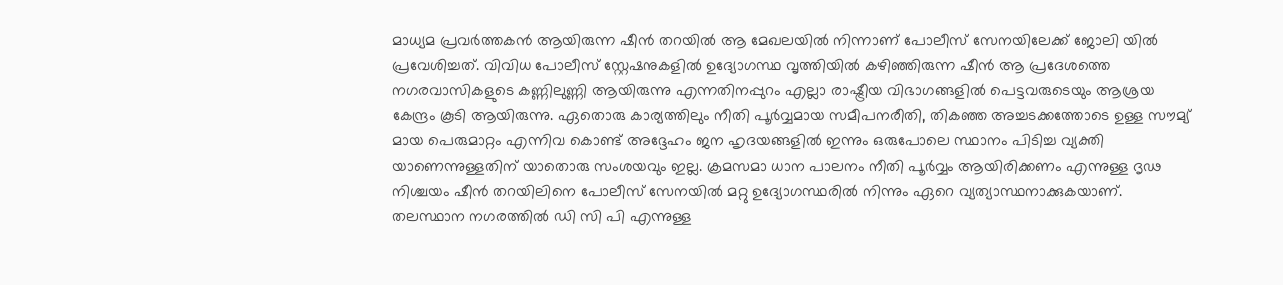മാധ്യമ പ്രവർത്തകൻ ആയിരുന്ന ഷീൻ തറയിൽ ആ മേഖലയിൽ നിന്നാണ് പോലീസ് സേനയിലേക്ക് ജോലി യിൽ പ്രവേശിച്ചത്. വിവിധ പോലീസ് സ്റ്റേഷനുകളിൽ ഉദ്യോഗസ്ഥ വൃത്തിയിൽ കഴിഞ്ഞിരുന്ന ഷീൻ ആ പ്രദേശത്തെ നഗരവാസികളുടെ കണ്ണിലുണ്ണി ആയിരുന്നു എന്നതിനപ്പുറം എല്ലാ രാഷ്ട്രീയ വിഭാഗങ്ങളിൽ പെട്ടവരുടെയും ആശ്രയ കേന്ദ്രം കൂടി ആയിരുന്നു. ഏതൊരു കാര്യത്തിലും നീതി പൂർവ്വമായ സമീപനരീതി, തികഞ്ഞ അച്ചടക്കത്തോടെ ഉള്ള സൗമ്യ് മായ പെരുമാറ്റം എന്നിവ കൊണ്ട് അദ്ദേഹം ജന ഹൃദയങ്ങളിൽ ഇന്നും ഒരുപോലെ സ്ഥാനം പിടിച്ച വ്യക്തി യാണെന്നുള്ളതിന് യാതൊരു സംശയവും ഇല്ല. ക്രമസമാ ധാന പാലനം നീതി പൂർവ്വം ആയിരിക്കണം എന്നുള്ള ദൃഢ നിശ്ചയം ഷീൻ തറയിലിനെ പോലീസ് സേനയിൽ മറ്റു ഉദ്യോഗസ്ഥരിൽ നിന്നും ഏറെ വ്യത്യാസ്ഥനാക്കുകയാണ്. തലസ്ഥാന നഗരത്തിൽ ഡി സി പി എന്നുള്ള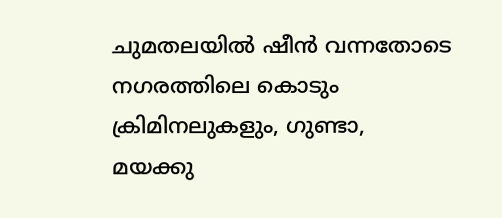ചുമതലയിൽ ഷീൻ വന്നതോടെ നഗരത്തിലെ കൊടും ക്രിമിനലുകളും, ഗുണ്ടാ, മയക്കു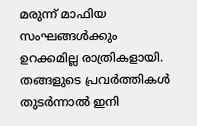മരുന്ന് മാഫിയ സംഘങ്ങൾക്കും ഉറക്കമില്ല രാത്രികളായി. തങ്ങളുടെ പ്രവർത്തികൾ തുടർന്നാൽ ഇനി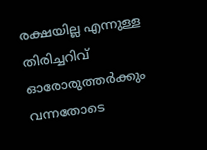രക്ഷയില്ല എന്നുള്ള തിരിച്ചറിവ് ഓരോരുത്തർക്കും വന്നതോടെ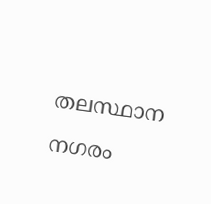തലസ്ഥാന നഗരം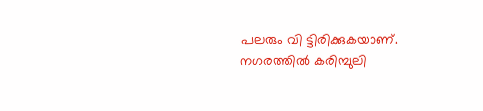പലരും വി ട്ടിരിക്കുകയാണ്. നഗരത്തിൽ കരിമ്പുലി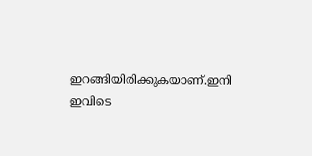ഇറങ്ങിയിരിക്കുകയാണ്.ഇനി ഇവിടെ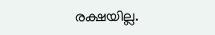രക്ഷയില്ല.